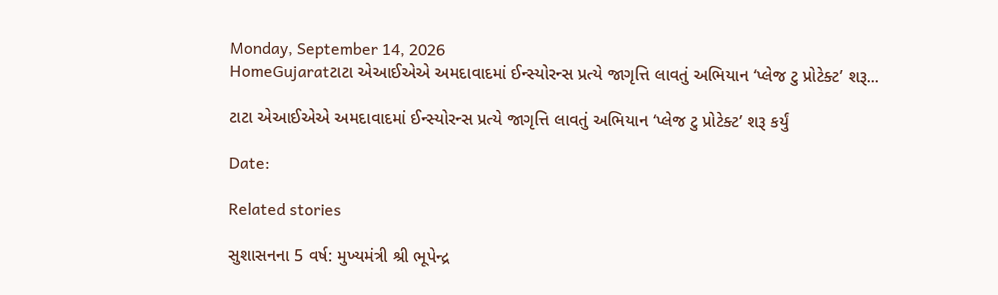Monday, September 14, 2026
HomeGujaratટાટા એઆઈએએ અમદાવાદમાં ઈન્સ્યોરન્સ પ્રત્યે જાગૃત્તિ લાવતું અભિયાન ‘પ્લેજ ટુ પ્રોટેક્ટ’ શરૂ...

ટાટા એઆઈએએ અમદાવાદમાં ઈન્સ્યોરન્સ પ્રત્યે જાગૃત્તિ લાવતું અભિયાન ‘પ્લેજ ટુ પ્રોટેક્ટ’ શરૂ કર્યું

Date:

Related stories

સુશાસનના 5 વર્ષ: મુખ્યમંત્રી શ્રી ભૂપેન્દ્ર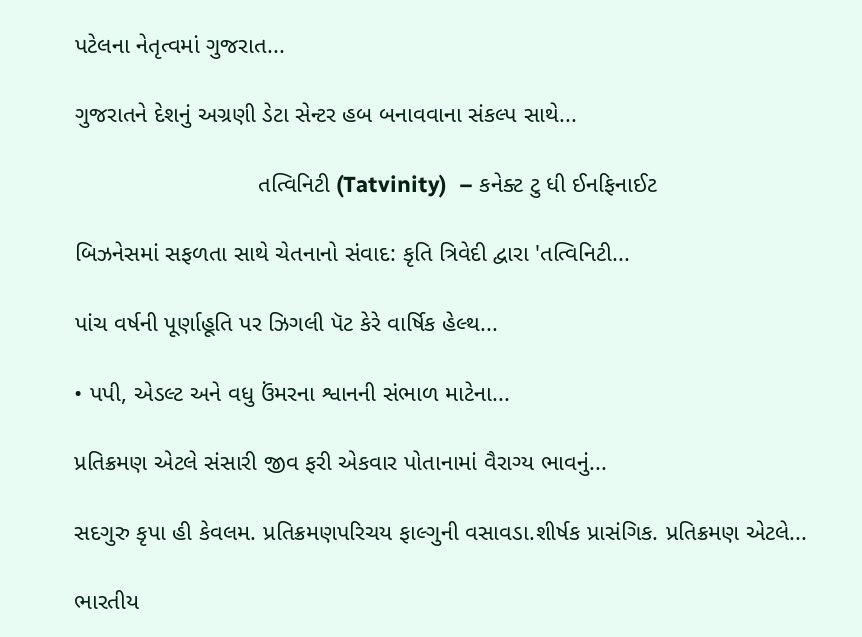પટેલના નેતૃત્વમાં ગુજરાત...

ગુજરાતને દેશનું અગ્રણી ડેટા સેન્ટર હબ બનાવવાના સંકલ્પ સાથે...

                            તત્વિનિટી (Tatvinity)  – કનેક્ટ ટુ ધી ઈનફિનાઈટ

બિઝનેસમાં સફળતા સાથે ચેતનાનો સંવાદ: કૃતિ ત્રિવેદી દ્વારા 'તત્વિનિટી...

પાંચ વર્ષની પૂર્ણાહૂતિ પર ઝિગલી પૅટ કેરે વાર્ષિક હેલ્થ...

• પપી, એડલ્ટ અને વધુ ઉંમરના શ્વાનની સંભાળ માટેના...

પ્રતિક્રમણ એટલે સંસારી જીવ ફરી એકવાર પોતાનામાં વૈરાગ્ય ભાવનું...

સદગુરુ કૃપા હી કેવલમ. પ્રતિક્રમણપરિચય ફાલ્ગુની વસાવડા.શીર્ષક પ્રાસંગિક. પ્રતિક્રમણ એટલે...

ભારતીય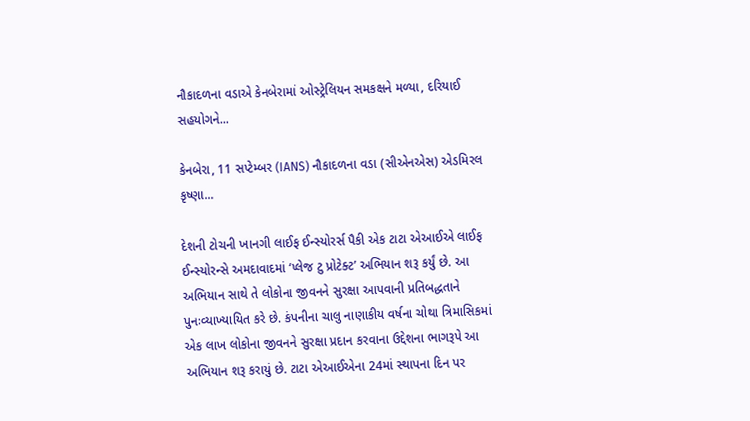નૌકાદળના વડાએ કેનબેરામાં ઓસ્ટ્રેલિયન સમકક્ષને મળ્યા, દરિયાઈ સહયોગને...

કેનબેરા, 11 સપ્ટેમ્બર (IANS) નૌકાદળના વડા (સીએનએસ) એડમિરલ કૃષ્ણા...

દેશની ટોચની ખાનગી લાઈફ ઈન્સ્યોરર્સ પૈકી એક ટાટા એઆઈએ લાઈફ ઈન્સ્યોરન્સે અમદાવાદમાં ‘પ્લેજ ટુ પ્રોટેક્ટ’ અભિયાન શરૂ કર્યું છે. આ અભિયાન સાથે તે લોકોના જીવનને સુરક્ષા આપવાની પ્રતિબદ્ધતાને પુનઃવ્યાખ્યાયિત કરે છે. કંપનીના ચાલુ નાણાકીય વર્ષના ચોથા ત્રિમાસિકમાં એક લાખ લોકોના જીવનને સુરક્ષા પ્રદાન કરવાના ઉદ્દેશના ભાગરૂપે આ અભિયાન શરૂ કરાયું છે. ટાટા એઆઈએના 24માં સ્થાપના દિન પર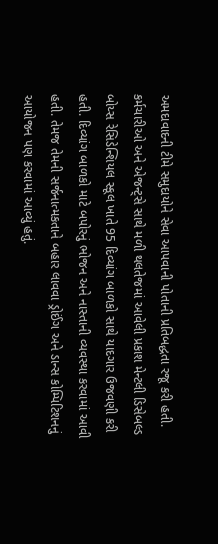અમદાવાદની ટીમે સમુદાયોને સેવા આપવાની પોતાની પ્રતિબદ્ધતા રજૂ કરી હતી. કર્મચારીઓ અને એજન્ટ્સે સાથે મળી થલતેજમાં આવેલી પ્રકાશ મેન્ટલી ડિસેબલ્ડ બોય્સ રેસિડેન્શિયલ સ્કૂલ ખાતે 95 દિવ્યાંગ બાળકો સાથે યાદગાર ઉજવણી કરી હતી. દિવ્યાંગ બાળકો માટે બપોરનું ભોજન અને નાસ્તાની વ્યવસ્થા કરવામાં આવી હતી. તેમજ તેમની સર્જનાત્મકતાને બહાર લાવવા ડ્રોઈંગ અને ડાન્સ કોમ્પિટિશનનું આયોજન પણ કરવામાં આવ્યું હતું.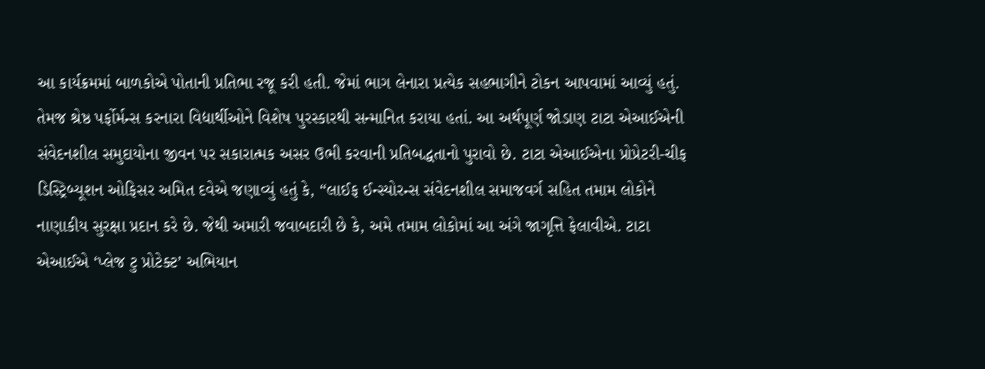આ કાર્યક્રમમાં બાળકોએ પોતાની પ્રતિભા રજૂ કરી હતી. જેમાં ભાગ લેનારા પ્રત્યેક સહભાગીને ટોકન આપવામાં આવ્યું હતું. તેમજ શ્રેષ્ઠ પર્ફોર્મન્સ કરનારા વિદ્યાર્થીઓને વિશેષ પુરસ્કારથી સન્માનિત કરાયા હતાં. આ અર્થપૂર્ણ જોડાણ ટાટા એઆઈએની સંવેદનશીલ સમુદાયોના જીવન પર સકારાત્મક અસર ઉભી કરવાની પ્રતિબદ્ધતાનો પુરાવો છે. ટાટા એઆઈએના પ્રોપ્રેટરી-ચીફ ડિસ્ટ્રિબ્યૂશન ઓફિસર અમિત દવેએ જણાવ્યું હતું કે, “લાઈફ ઈન્સ્યોરન્સ સંવેદનશીલ સમાજવર્ગ સહિત તમામ લોકોને નાણાકીય સુરક્ષા પ્રદાન કરે છે. જેથી અમારી જવાબદારી છે કે, અમે તમામ લોકોમાં આ અંગે જાગૃત્તિ ફેલાવીએ. ટાટા એઆઈએ ‘પ્લેજ ટુ પ્રોટેક્ટ’ અભિયાન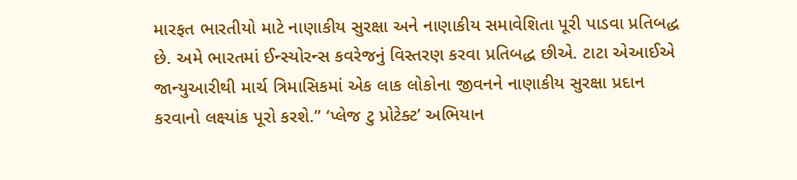મારફત ભારતીયો માટે નાણાકીય સુરક્ષા અને નાણાકીય સમાવેશિતા પૂરી પાડવા પ્રતિબદ્ધ છે. અમે ભારતમાં ઈન્સ્યોરન્સ કવરેજનું વિસ્તરણ કરવા પ્રતિબદ્ધ છીએ. ટાટા એઆઈએ જાન્યુઆરીથી માર્ચ ત્રિમાસિકમાં એક લાક લોકોના જીવનને નાણાકીય સુરક્ષા પ્રદાન
કરવાનો લક્ષ્યાંક પૂરો કરશે.” ‘પ્લેજ ટુ પ્રોટેક્ટ’ અભિયાન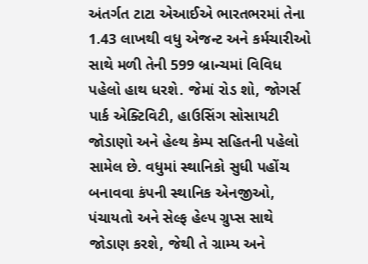અંતર્ગત ટાટા એઆઈએ ભારતભરમાં તેના 1.43 લાખથી વધુ એજન્ટ અને કર્મચારીઓ સાથે મળી તેની 599 બ્રાન્ચમાં વિવિધ પહેલો હાથ ધરશે. જેમાં રોડ શો, જોગર્સ પાર્ક એક્ટિવિટી, હાઉસિંગ સોસાયટી જોડાણો અને હેલ્થ કેમ્પ સહિતની પહેલો સામેલ છે. વધુમાં સ્થાનિકો સુધી પહોંચ બનાવવા કંપની સ્થાનિક એનજીઓ, પંચાયતો અને સેલ્ફ હેલ્પ ગ્રુપ્સ સાથે જોડાણ કરશે, જેથી તે ગ્રામ્ય અને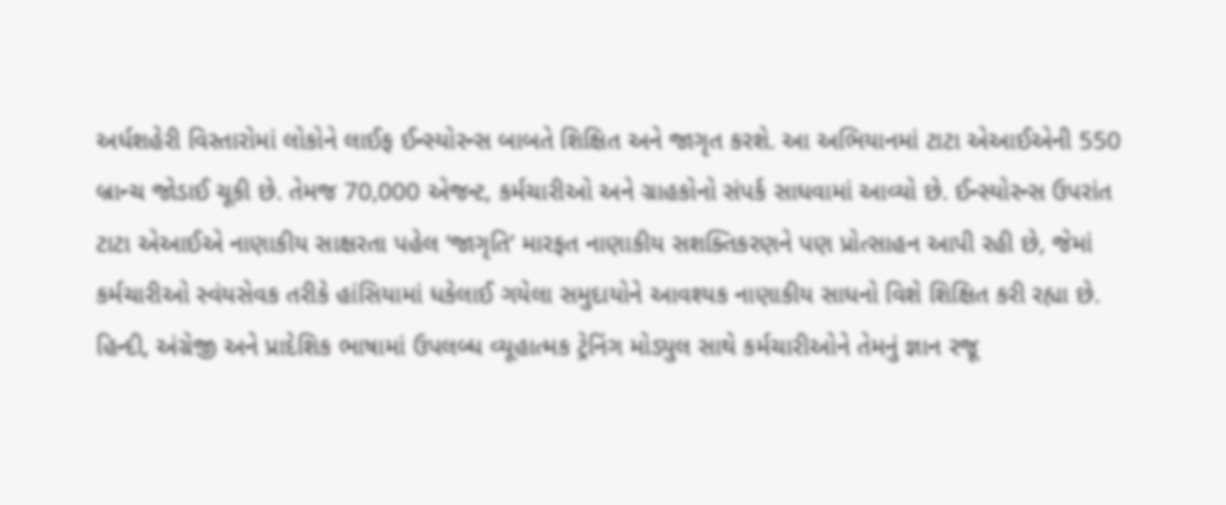અર્ધશહેરી વિસ્તારોમાં લોકોને લાઈફ ઈન્સ્યોરન્સ બાબતે શિક્ષિત અને જાગૃત કરશે. આ અભિયાનમાં ટાટા એઆઈએની 550 બ્રાન્ચ જોડાઈ ચૂકી છે. તેમજ 70,000 એજન્ટ, કર્મચારીઓ અને ગ્રાહકોનો સંપર્ક સાધવામાં આવ્યો છે. ઈન્સ્યોરન્સ ઉપરાંત ટાટા એઆઈએ નાણાકીય સાક્ષરતા પહેલ ‘જાગૃતિ’ મારફત નાણાકીય સશક્તિકરણને પણ પ્રોત્સાહન આપી રહી છે, જેમાં કર્મચારીઓ સ્વંયસેવક તરીકે હાંસિયામાં ધકેલાઈ ગયેલા સમુદાયોને આવશ્યક નાણાકીય સાધનો વિશે શિક્ષિત કરી રહ્યા છે. હિન્દી, અંગ્રેજી અને પ્રાદેશિક ભાષામાં ઉપલબ્ધ વ્યૂહાત્મક ટ્રેનિંગ મોડ્યુલ સાથે કર્મચારીઓને તેમનું જ્ઞાન રજૂ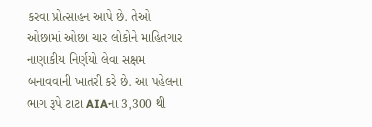કરવા પ્રોત્સાહન આપે છે. તેઓ ઓછામાં ઓછા ચાર લોકોને માહિતગાર નાણાકીય નિર્ણયો લેવા સક્ષમ બનાવવાની ખાતરી કરે છે. આ પહેલના ભાગ રૂપે ટાટા AIAના 3,300 થી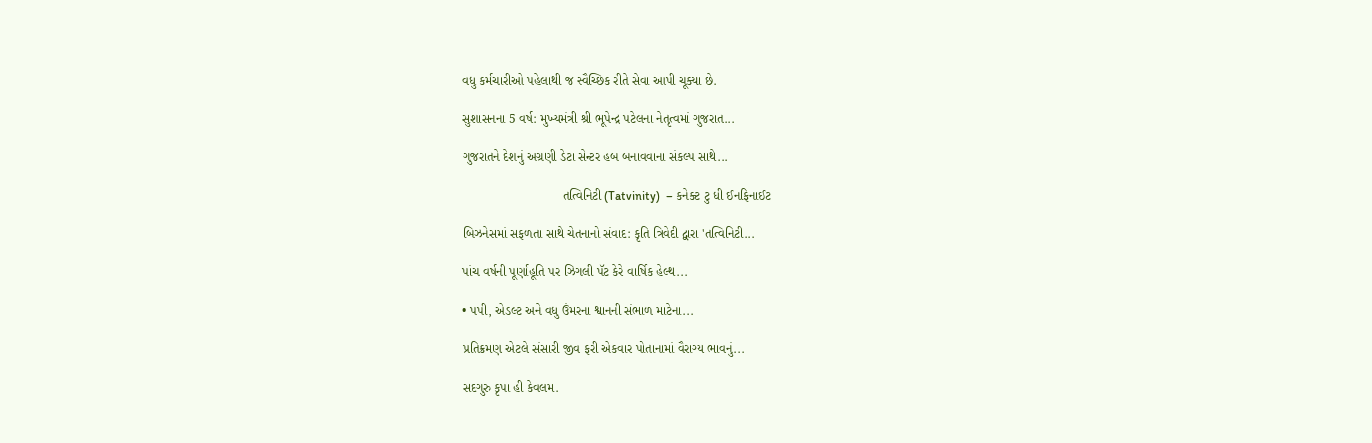વધુ કર્મચારીઓ પહેલાથી જ સ્વૈચ્છિક રીતે સેવા આપી ચૂક્યા છે.

સુશાસનના 5 વર્ષ: મુખ્યમંત્રી શ્રી ભૂપેન્દ્ર પટેલના નેતૃત્વમાં ગુજરાત...

ગુજરાતને દેશનું અગ્રણી ડેટા સેન્ટર હબ બનાવવાના સંકલ્પ સાથે...

                            તત્વિનિટી (Tatvinity)  – કનેક્ટ ટુ ધી ઈનફિનાઈટ

બિઝનેસમાં સફળતા સાથે ચેતનાનો સંવાદ: કૃતિ ત્રિવેદી દ્વારા 'તત્વિનિટી...

પાંચ વર્ષની પૂર્ણાહૂતિ પર ઝિગલી પૅટ કેરે વાર્ષિક હેલ્થ...

• પપી, એડલ્ટ અને વધુ ઉંમરના શ્વાનની સંભાળ માટેના...

પ્રતિક્રમણ એટલે સંસારી જીવ ફરી એકવાર પોતાનામાં વૈરાગ્ય ભાવનું...

સદગુરુ કૃપા હી કેવલમ.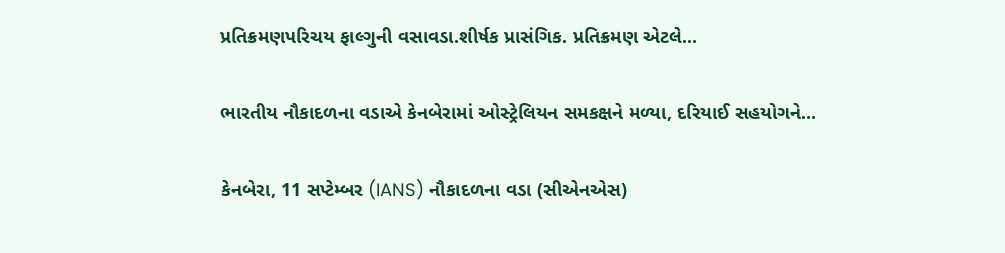પ્રતિક્રમણપરિચય ફાલ્ગુની વસાવડા.શીર્ષક પ્રાસંગિક. પ્રતિક્રમણ એટલે...

ભારતીય નૌકાદળના વડાએ કેનબેરામાં ઓસ્ટ્રેલિયન સમકક્ષને મળ્યા, દરિયાઈ સહયોગને...

કેનબેરા, 11 સપ્ટેમ્બર (IANS) નૌકાદળના વડા (સીએનએસ)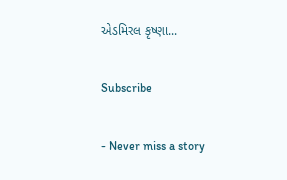એડમિરલ કૃષ્ણા...

Subscribe

- Never miss a story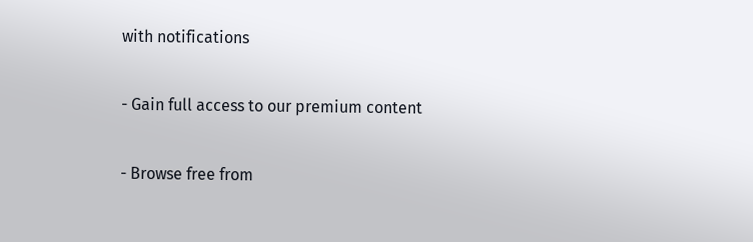with notifications

- Gain full access to our premium content

- Browse free from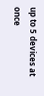up to 5 devices at once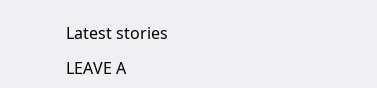Latest stories

LEAVE A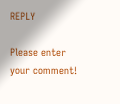REPLY

Please enter your comment!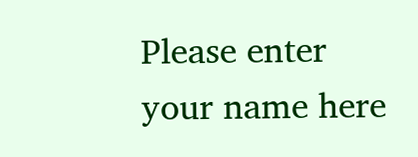Please enter your name here